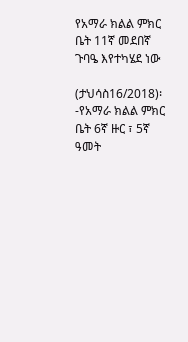የአማራ ክልል ምክር ቤት 11ኛ መደበኛ ጉባዔ እየተካሄደ ነው

(ታህሳስ16/2018)፡-የአማራ ክልል ምክር ቤት 6ኛ ዙር ፣ 5ኛ ዓመት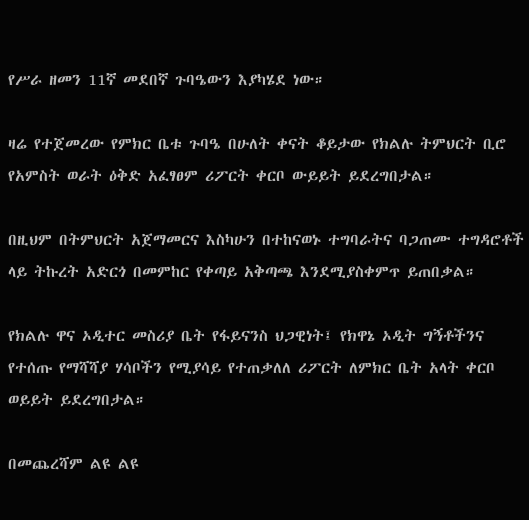የሥራ ዘመን 11ኛ መደበኛ ጉባዔውን እያካሄደ ነው።

ዛሬ የተጀመረው የምክር ቤቱ ጉባዔ በሁለት ቀናት ቆይታው የክልሉ ትምህርት ቢሮ የአምስት ወራት ዕቅድ አፈፃፀም ሪፖርት ቀርቦ ውይይት ይደረግበታል።

በዚህም በትምህርት አጀማመርና እስካሁን በተከናወኑ ተግባራትና ባጋጠሙ ተግዳሮቶች ላይ ትኩረት አድርጎ በመምከር የቀጣይ አቅጣጫ እንደሚያስቀምጥ ይጠበቃል።

የክልሉ ዋና ኦዲተር መስሪያ ቤት የፋይናንስ ህጋዊነት፤ የክዋኔ ኦዲት ግኝቶችንና የተሰጡ የማሻሻያ ሃሳቦችን የሚያሳይ የተጠቃለለ ሪፖርት ለምክር ቤት አላት ቀርቦ ወይይት ይደረግበታል።

በመጨረሻም ልዩ ልዩ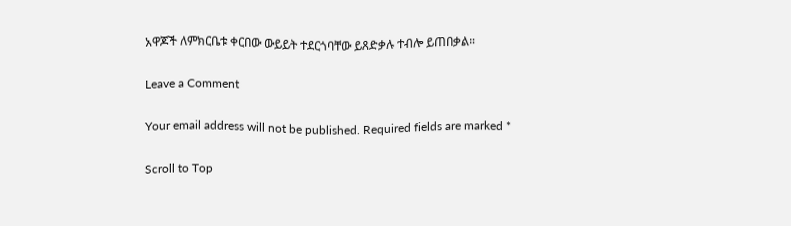አዋጆች ለምክርቤቱ ቀርበው ውይይት ተደርጎባቸው ይጸድቃሉ ተብሎ ይጠበቃል።

Leave a Comment

Your email address will not be published. Required fields are marked *

Scroll to Top